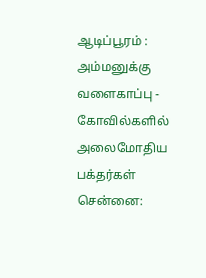ஆடிப்பூரம் : அம்மனுக்கு வளைகாப்பு - கோவில்களில் அலைமோதிய பக்தர்கள்
சென்னை: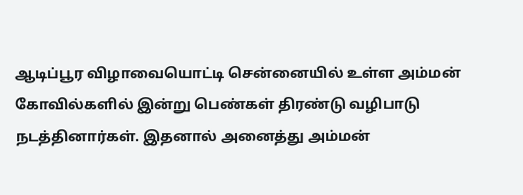ஆடிப்பூர விழாவையொட்டி சென்னையில் உள்ள அம்மன் கோவில்களில் இன்று பெண்கள் திரண்டு வழிபாடு நடத்தினார்கள். இதனால் அனைத்து அம்மன்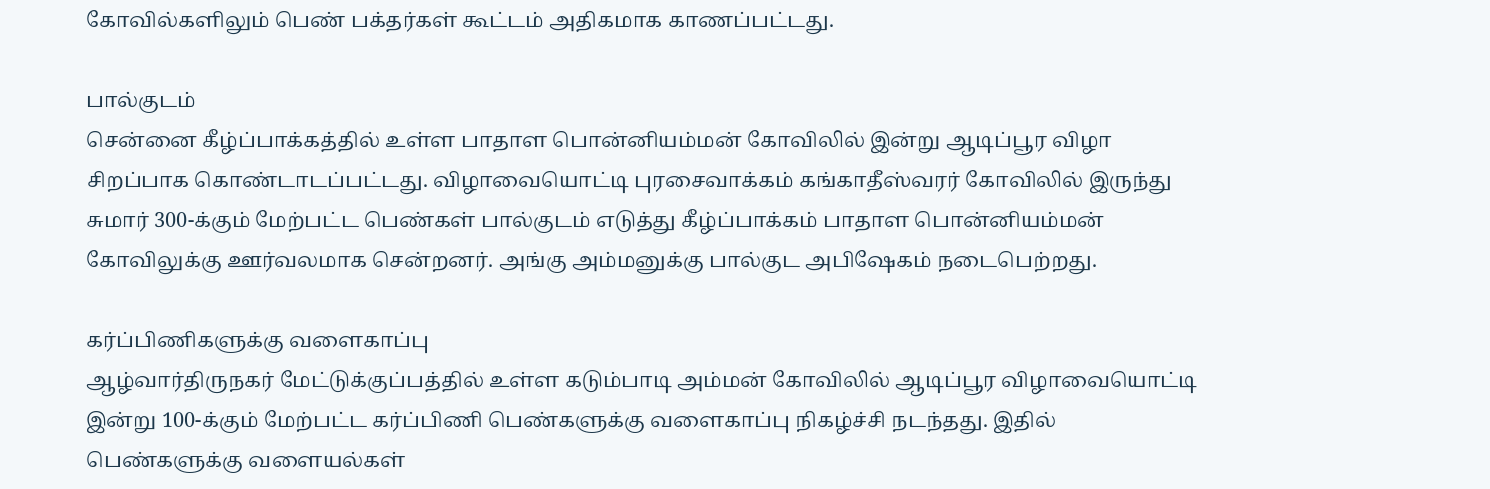கோவில்களிலும் பெண் பக்தர்கள் கூட்டம் அதிகமாக காணப்பட்டது.

பால்குடம்
சென்னை கீழ்ப்பாக்கத்தில் உள்ள பாதாள பொன்னியம்மன் கோவிலில் இன்று ஆடிப்பூர விழா சிறப்பாக கொண்டாடப்பட்டது. விழாவையொட்டி புரசைவாக்கம் கங்காதீஸ்வரர் கோவிலில் இருந்து சுமார் 300-க்கும் மேற்பட்ட பெண்கள் பால்குடம் எடுத்து கீழ்ப்பாக்கம் பாதாள பொன்னியம்மன் கோவிலுக்கு ஊர்வலமாக சென்றனர். அங்கு அம்மனுக்கு பால்குட அபிஷேகம் நடைபெற்றது.

கர்ப்பிணிகளுக்கு வளைகாப்பு
ஆழ்வார்திருநகர் மேட்டுக்குப்பத்தில் உள்ள கடும்பாடி அம்மன் கோவிலில் ஆடிப்பூர விழாவையொட்டி இன்று 100-க்கும் மேற்பட்ட கர்ப்பிணி பெண்களுக்கு வளைகாப்பு நிகழ்ச்சி நடந்தது. இதில் பெண்களுக்கு வளையல்கள்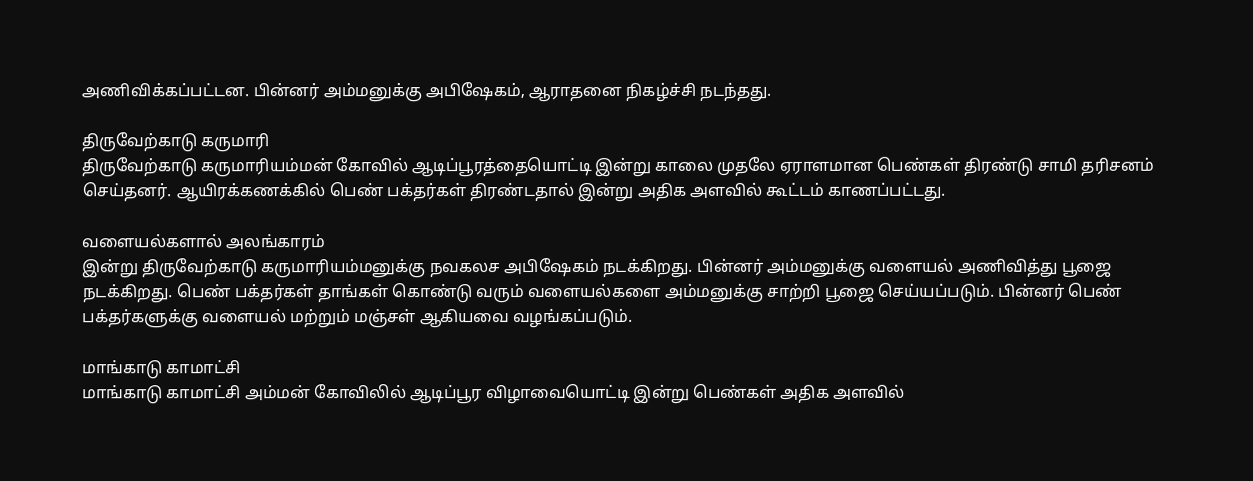அணிவிக்கப்பட்டன. பின்னர் அம்மனுக்கு அபிஷேகம், ஆராதனை நிகழ்ச்சி நடந்தது.

திருவேற்காடு கருமாரி
திருவேற்காடு கருமாரியம்மன் கோவில் ஆடிப்பூரத்தையொட்டி இன்று காலை முதலே ஏராளமான பெண்கள் திரண்டு சாமி தரிசனம் செய்தனர். ஆயிரக்கணக்கில் பெண் பக்தர்கள் திரண்டதால் இன்று அதிக அளவில் கூட்டம் காணப்பட்டது.

வளையல்களால் அலங்காரம்
இன்று திருவேற்காடு கருமாரியம்மனுக்கு நவகலச அபிஷேகம் நடக்கிறது. பின்னர் அம்மனுக்கு வளையல் அணிவித்து பூஜை நடக்கிறது. பெண் பக்தர்கள் தாங்கள் கொண்டு வரும் வளையல்களை அம்மனுக்கு சாற்றி பூஜை செய்யப்படும். பின்னர் பெண் பக்தர்களுக்கு வளையல் மற்றும் மஞ்சள் ஆகியவை வழங்கப்படும்.

மாங்காடு காமாட்சி
மாங்காடு காமாட்சி அம்மன் கோவிலில் ஆடிப்பூர விழாவையொட்டி இன்று பெண்கள் அதிக அளவில்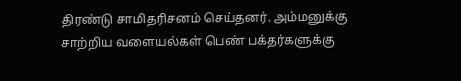திரண்டு சாமிதரிசனம் செய்தனர். அம்மனுக்கு சாற்றிய வளையல்கள் பெண் பக்தர்களுக்கு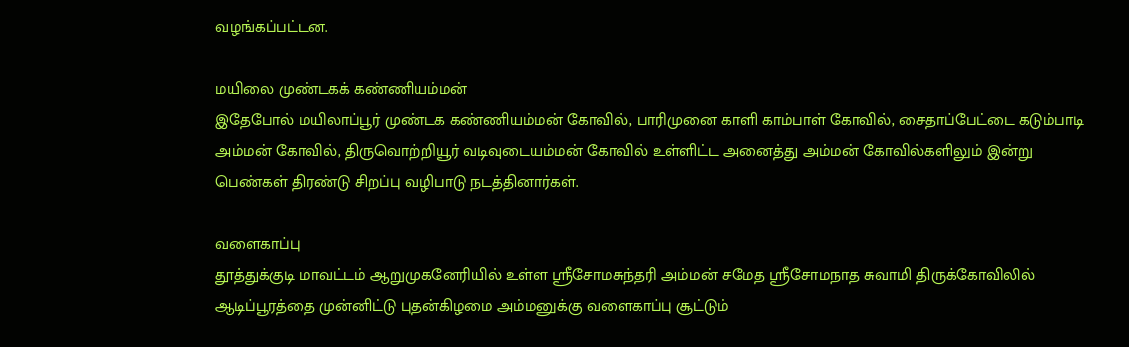வழங்கப்பட்டன.

மயிலை முண்டகக் கண்ணியம்மன்
இதேபோல் மயிலாப்பூர் முண்டக கண்ணியம்மன் கோவில், பாரிமுனை காளி காம்பாள் கோவில், சைதாப்பேட்டை கடும்பாடி அம்மன் கோவில், திருவொற்றியூர் வடிவுடையம்மன் கோவில் உள்ளிட்ட அனைத்து அம்மன் கோவில்களிலும் இன்று பெண்கள் திரண்டு சிறப்பு வழிபாடு நடத்தினார்கள்.

வளைகாப்பு
தூத்துக்குடி மாவட்டம் ஆறுமுகனேரியில் உள்ள ஸ்ரீசோமசுந்தரி அம்மன் சமேத ஸ்ரீசோமநாத சுவாமி திருக்கோவிலில் ஆடிப்பூரத்தை முன்னிட்டு புதன்கிழமை அம்மனுக்கு வளைகாப்பு சூட்டும்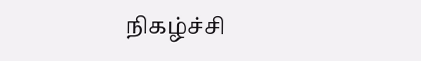நிகழ்ச்சி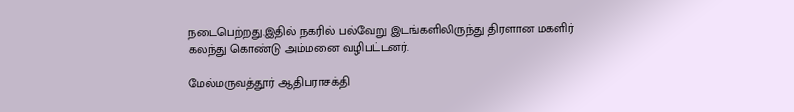நடைபெற்றது.இதில் நகரில் பல்வேறு இடங்களிலிருந்து திரளான மகளிர் கலந்து கொண்டு அம்மனை வழிபட்டனர்.

மேல்மருவத்தூர் ஆதிபராசக்தி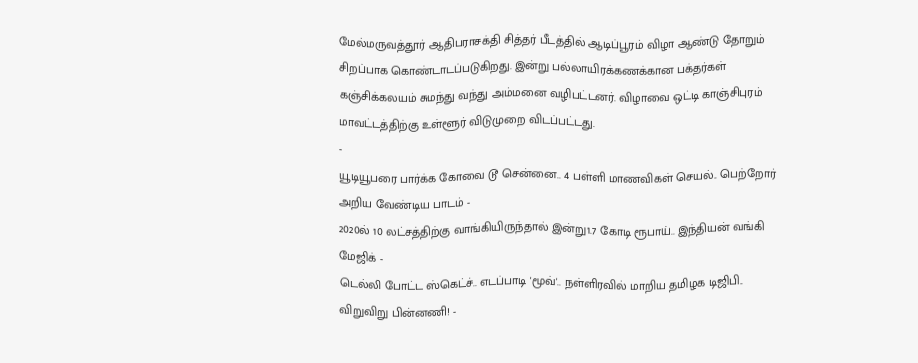மேல்மருவத்தூர் ஆதிபராசக்தி சித்தர் பீடத்தில் ஆடிப்பூரம் விழா ஆண்டு தோறும் சிறப்பாக கொண்டாடப்படுகிறது. இன்று பல்லாயிரக்கணக்கான பக்தர்கள் கஞ்சிக்கலயம் சுமந்து வந்து அம்மனை வழிபட்டனர். விழாவை ஒட்டி காஞ்சிபுரம் மாவட்டத்திற்கு உள்ளூர் விடுமுறை விடப்பட்டது.
-
யூடியூபரை பார்க்க கோவை டூ சென்னை.. 4 பள்ளி மாணவிகள் செயல்.. பெற்றோர் அறிய வேண்டிய பாடம் -
2020ல் 10 லட்சத்திற்கு வாங்கியிருந்தால் இன்று1.7 கோடி ரூபாய்.. இந்தியன் வங்கி மேஜிக் -
டெல்லி போட்ட ஸ்கெட்ச்.. எடப்பாடி 'மூவ்'.. நள்ளிரவில் மாறிய தமிழக டிஜிபி.. விறுவிறு பின்னணி! -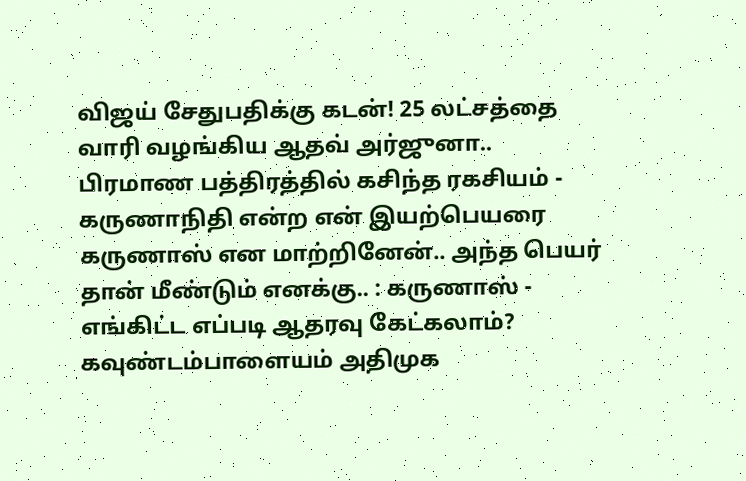விஜய் சேதுபதிக்கு கடன்! 25 லட்சத்தை வாரி வழங்கிய ஆதவ் அர்ஜுனா.. பிரமாண பத்திரத்தில் கசிந்த ரகசியம் -
கருணாநிதி என்ற என் இயற்பெயரை கருணாஸ் என மாற்றினேன்.. அந்த பெயர் தான் மீண்டும் எனக்கு.. : கருணாஸ் -
எங்கிட்ட எப்படி ஆதரவு கேட்கலாம்? கவுண்டம்பாளையம் அதிமுக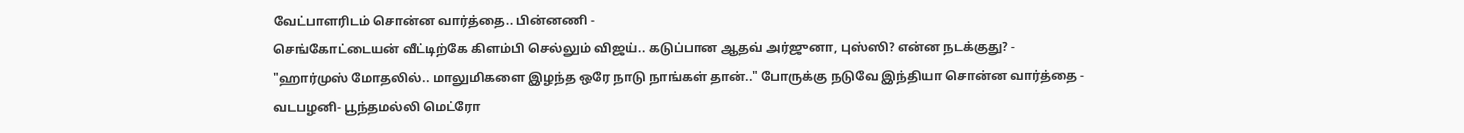வேட்பாளரிடம் சொன்ன வார்த்தை.. பின்னணி -
செங்கோட்டையன் வீட்டிற்கே கிளம்பி செல்லும் விஜய்.. கடுப்பான ஆதவ் அர்ஜுனா, புஸ்ஸி? என்ன நடக்குது? -
"ஹார்முஸ் மோதலில்.. மாலுமிகளை இழந்த ஒரே நாடு நாங்கள் தான்.." போருக்கு நடுவே இந்தியா சொன்ன வார்த்தை -
வடபழனி- பூந்தமல்லி மெட்ரோ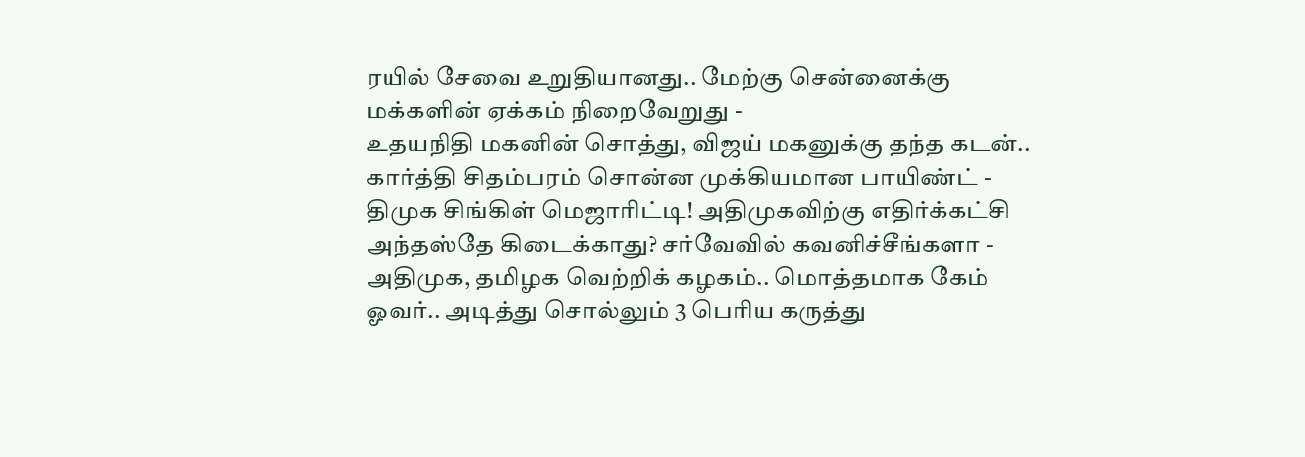ரயில் சேவை உறுதியானது.. மேற்கு சென்னைக்கு மக்களின் ஏக்கம் நிறைவேறுது -
உதயநிதி மகனின் சொத்து, விஜய் மகனுக்கு தந்த கடன்.. கார்த்தி சிதம்பரம் சொன்ன முக்கியமான பாயிண்ட் -
திமுக சிங்கிள் மெஜாரிட்டி! அதிமுகவிற்கு எதிர்க்கட்சி அந்தஸ்தே கிடைக்காது? சர்வேவில் கவனிச்சீங்களா -
அதிமுக, தமிழக வெற்றிக் கழகம்.. மொத்தமாக கேம் ஓவர்.. அடித்து சொல்லும் 3 பெரிய கருத்து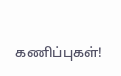கணிப்புகள்!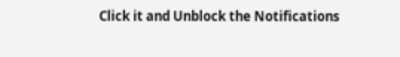Click it and Unblock the Notifications